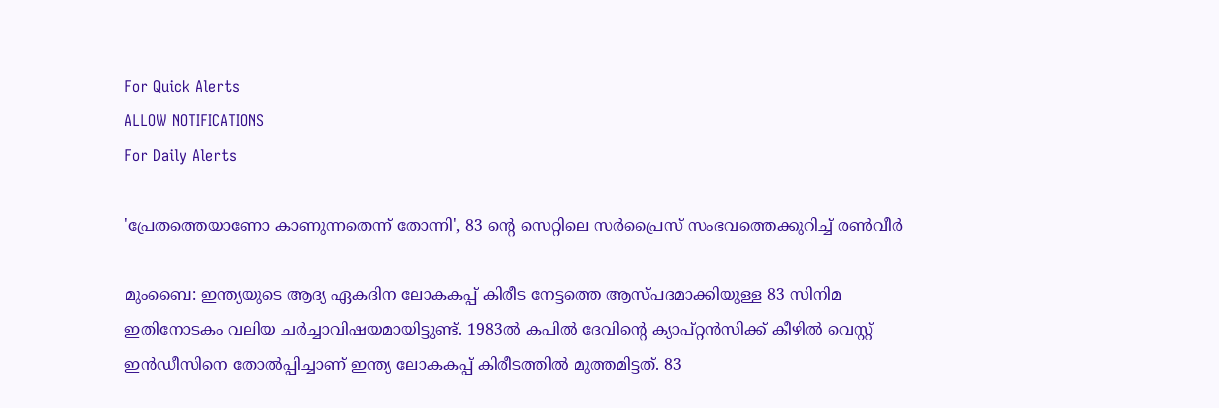For Quick Alerts
ALLOW NOTIFICATIONS
For Daily Alerts

'പ്രേതത്തെയാണോ കാണുന്നതെന്ന് തോന്നി', 83 ന്റെ സെറ്റിലെ സര്‍പ്രൈസ് സംഭവത്തെക്കുറിച്ച് രണ്‍വീര്‍

മുംബൈ: ഇന്ത്യയുടെ ആദ്യ ഏകദിന ലോകകപ്പ് കിരീട നേട്ടത്തെ ആസ്പദമാക്കിയുള്ള 83 സിനിമ ഇതിനോടകം വലിയ ചര്‍ച്ചാവിഷയമായിട്ടുണ്ട്. 1983ല്‍ കപില്‍ ദേവിന്റെ ക്യാപ്റ്റന്‍സിക്ക് കീഴില്‍ വെസ്റ്റ് ഇന്‍ഡീസിനെ തോല്‍പ്പിച്ചാണ് ഇന്ത്യ ലോകകപ്പ് കിരീടത്തില്‍ മുത്തമിട്ടത്. 83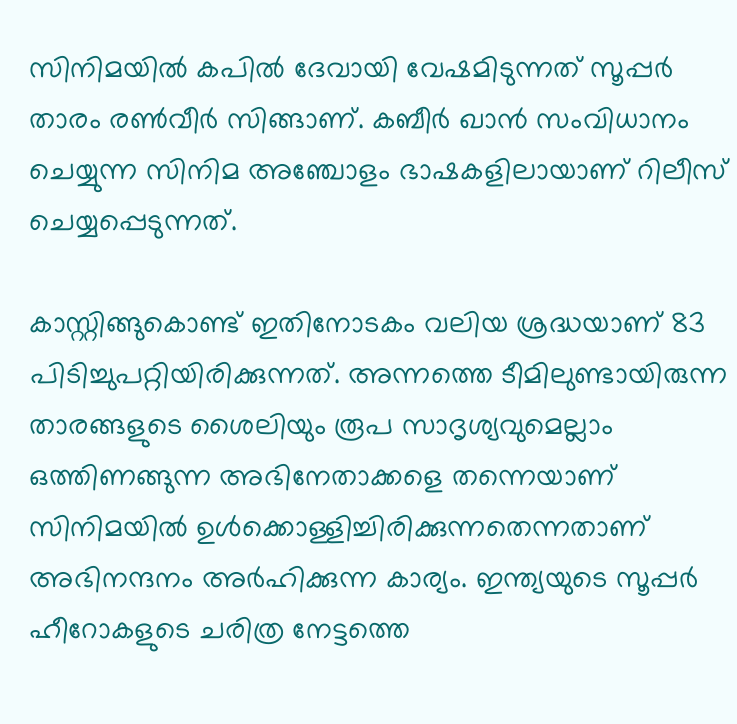സിനിമയില്‍ കപില്‍ ദേവായി വേഷമിടുന്നത് സൂപ്പര്‍ താരം രണ്‍വീര്‍ സിങ്ങാണ്. കബീര്‍ ഖാന്‍ സംവിധാനം ചെയ്യുന്ന സിനിമ അഞ്ചോളം ഭാഷകളിലായാണ് റിലീസ് ചെയ്യപ്പെടുന്നത്.

കാസ്റ്റിങ്ങുകൊണ്ട് ഇതിനോടകം വലിയ ശ്രദ്ധയാണ് 83 പിടിച്ചുപറ്റിയിരിക്കുന്നത്. അന്നത്തെ ടീമിലുണ്ടായിരുന്ന താരങ്ങളുടെ ശൈലിയും രൂപ സാദൃശ്യവുമെല്ലാം ഒത്തിണങ്ങുന്ന അഭിനേതാക്കളെ തന്നെയാണ് സിനിമയില്‍ ഉള്‍ക്കൊള്ളിച്ചിരിക്കുന്നതെന്നതാണ് അഭിനന്ദനം അര്‍ഹിക്കുന്ന കാര്യം. ഇന്ത്യയുടെ സൂപ്പര്‍ ഹീറോകളുടെ ചരിത്ര നേട്ടത്തെ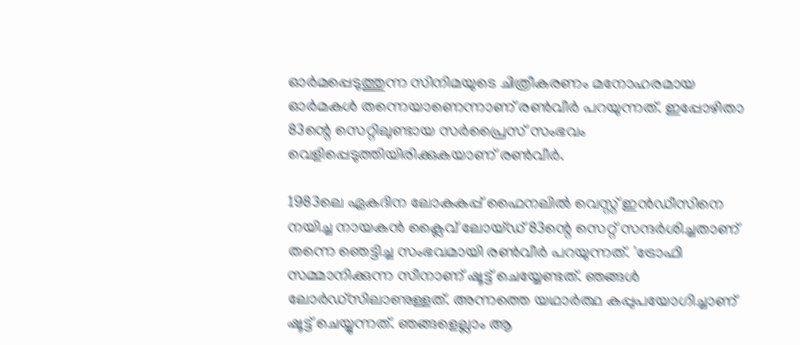ഓര്‍മപ്പെടുത്തുന്ന സിനിമയുടെ ചിത്രീകരണം മനോഹരമായ ഓര്‍മകള്‍ തന്നെയാണെന്നാണ് രണ്‍വീര്‍ പറയുന്നത്. ഇപ്പോഴിതാ 83ന്റെ സെറ്റിലുണ്ടായ സര്‍പ്രൈസ് സംഭവം വെളിപ്പെടുത്തിയിരിക്കുകയാണ് രണ്‍വീര്‍.

1983ലെ ഏകദിന ലോകകപ്പ് ഫൈനലില്‍ വെസ്റ്റ് ഇന്‍ഡീസിനെ നയിച്ച നായകന്‍ ക്ലൈവ് ലോയ്ഡ് 83ന്റെ സെറ്റ് സന്ദര്‍ശിച്ചതാണ് തന്നെ ഞെട്ടിച്ച സംഭവമായി രണ്‍വീര്‍ പറയുന്നത്. 'ട്രോഫി സമ്മാനിക്കുന്ന സീനാണ് ഷൂട്ട് ചെയ്യേണ്ടത്. ഞങ്ങള്‍ ലോര്‍ഡ്‌സിലാണുള്ളത്. അന്നത്തെ യഥാര്‍ത്ഥ കപ്പുപയോഗിച്ചാണ് ഷൂട്ട് ചെയ്യുന്നത്. ഞങ്ങളെല്ലാം ആ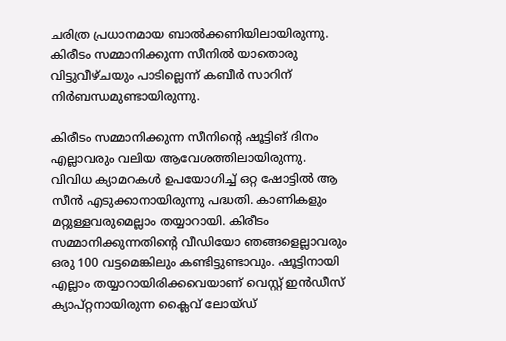ചരിത്ര പ്രധാനമായ ബാല്‍ക്കണിയിലായിരുന്നു. കിരീടം സമ്മാനിക്കുന്ന സീനില്‍ യാതൊരു വിട്ടുവീഴ്ചയും പാടില്ലെന്ന് കബീര്‍ സാറിന് നിര്‍ബന്ധമുണ്ടായിരുന്നു.

കിരീടം സമ്മാനിക്കുന്ന സീനിന്റെ ഷൂട്ടിങ് ദിനം എല്ലാവരും വലിയ ആവേശത്തിലായിരുന്നു. വിവിധ ക്യാമറകള്‍ ഉപയോഗിച്ച് ഒറ്റ ഷോട്ടില്‍ ആ സീന്‍ എടുക്കാനായിരുന്നു പദ്ധതി. കാണികളും മറ്റുള്ളവരുമെല്ലാം തയ്യാറായി. കിരീടം സമ്മാനിക്കുന്നതിന്റെ വീഡിയോ ഞങ്ങളെല്ലാവരും ഒരു 100 വട്ടമെങ്കിലും കണ്ടിട്ടുണ്ടാവും. ഷൂട്ടിനായി എല്ലാം തയ്യാറായിരിക്കവെയാണ് വെസ്റ്റ് ഇന്‍ഡീസ് ക്യാപ്റ്റനായിരുന്ന ക്ലൈവ് ലോയ്ഡ്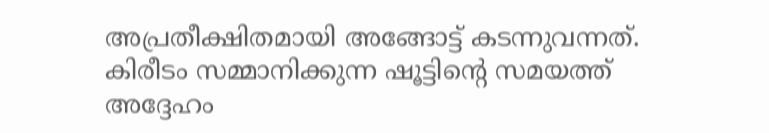അപ്രതീക്ഷിതമായി അങ്ങോട്ട് കടന്നുവന്നത്. കിരീടം സമ്മാനിക്കുന്ന ഷൂട്ടിന്റെ സമയത്ത് അദ്ദേഹം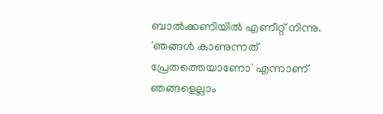ബാല്‍ക്കണിയില്‍ എണീറ്റ് നിന്നു. 'ഞങ്ങള്‍ കാണുന്നത് പ്രേതത്തെയാണോ' എന്നാണ് ഞങ്ങളെല്ലാം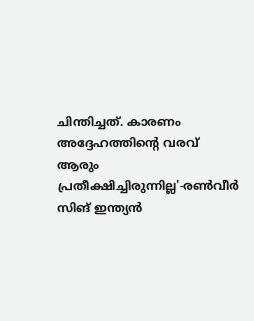ചിന്തിച്ചത്. കാരണം അദ്ദേഹത്തിന്റെ വരവ് ആരും പ്രതീക്ഷിച്ചിരുന്നില്ല'-രണ്‍വീര്‍ സിങ് ഇന്ത്യന്‍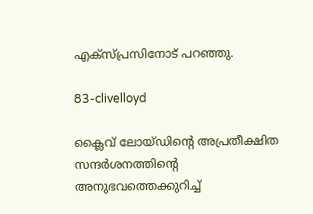എക്‌സ്പ്രസിനോട് പറഞ്ഞു.

83-clivelloyd

ക്ലൈവ് ലോയ്ഡിന്റെ അപ്രതീക്ഷിത സന്ദര്‍ശനത്തിന്റെ അനുഭവത്തെക്കുറിച്ച്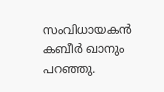സംവിധായകന്‍ കബീര്‍ ഖാനും പറഞ്ഞു.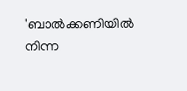'ബാല്‍ക്കണിയില്‍ നിന്ന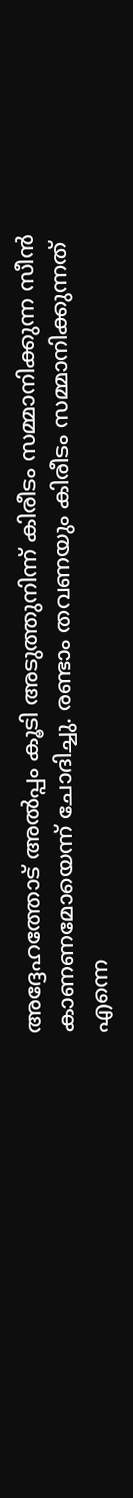അദ്ദേഹത്തോട് അല്‍പ്പം കൂടി അടുത്തുനിന്ന് കിരീടം സമ്മാനിക്കുന്ന സീന്‍ കാണണമോയെന്ന് ചോദിച്ചു. രണ്ടാം തവണയും കിരീടം സമ്മാനിക്കുന്നത് എന്നെ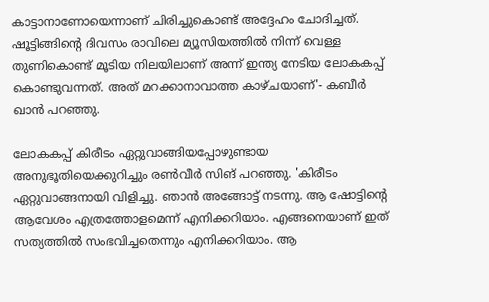കാട്ടാനാണോയെന്നാണ് ചിരിച്ചുകൊണ്ട് അദ്ദേഹം ചോദിച്ചത്. ഷൂട്ടിങ്ങിന്റെ ദിവസം രാവിലെ മ്യൂസിയത്തില്‍ നിന്ന് വെള്ള തുണികൊണ്ട് മൂടിയ നിലയിലാണ് അന്ന് ഇന്ത്യ നേടിയ ലോകകപ്പ് കൊണ്ടുവന്നത്. അത് മറക്കാനാവാത്ത കാഴ്ചയാണ്'- കബീര്‍ ഖാന്‍ പറഞ്ഞു.

ലോകകപ്പ് കിരീടം ഏറ്റുവാങ്ങിയപ്പോഴുണ്ടായ അനുഭൂതിയെക്കുറിച്ചും രണ്‍വീര്‍ സിങ് പറഞ്ഞു. 'കിരീടം ഏറ്റുവാങ്ങനായി വിളിച്ചു. ഞാന്‍ അങ്ങോട്ട് നടന്നു. ആ ഷോട്ടിന്റെ ആവേശം എത്രത്തോളമെന്ന് എനിക്കറിയാം. എങ്ങനെയാണ് ഇത് സത്യത്തില്‍ സംഭവിച്ചതെന്നും എനിക്കറിയാം. ആ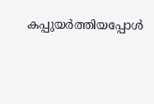കപ്പുയര്‍ത്തിയപ്പോള്‍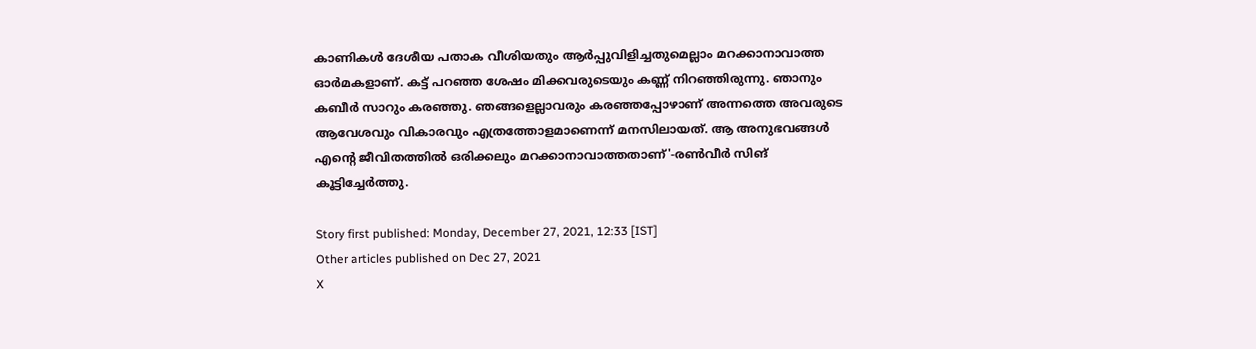കാണികള്‍ ദേശീയ പതാക വീശിയതും ആര്‍പ്പുവിളിച്ചതുമെല്ലാം മറക്കാനാവാത്ത ഓര്‍മകളാണ്. കട്ട് പറഞ്ഞ ശേഷം മിക്കവരുടെയും കണ്ണ് നിറഞ്ഞിരുന്നു. ഞാനും കബീര്‍ സാറും കരഞ്ഞു. ഞങ്ങളെല്ലാവരും കരഞ്ഞപ്പോഴാണ് അന്നത്തെ അവരുടെ ആവേശവും വികാരവും എത്രത്തോളമാണെന്ന് മനസിലായത്. ആ അനുഭവങ്ങള്‍ എന്റെ ജീവിതത്തില്‍ ഒരിക്കലും മറക്കാനാവാത്തതാണ്'-രണ്‍വീര്‍ സിങ് കൂട്ടിച്ചേര്‍ത്തു.

Story first published: Monday, December 27, 2021, 12:33 [IST]
Other articles published on Dec 27, 2021
X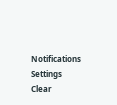Notifications
Settings
Clear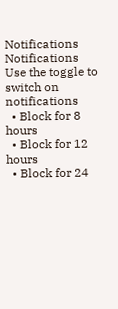Notifications
Notifications
Use the toggle to switch on notifications
  • Block for 8 hours
  • Block for 12 hours
  • Block for 24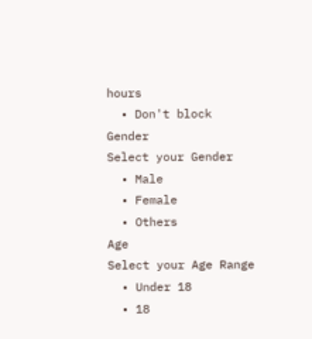hours
  • Don't block
Gender
Select your Gender
  • Male
  • Female
  • Others
Age
Select your Age Range
  • Under 18
  • 18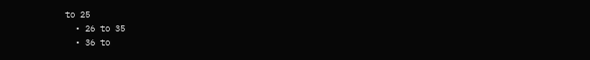to 25
  • 26 to 35
  • 36 to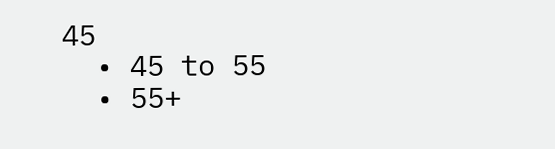45
  • 45 to 55
  • 55+